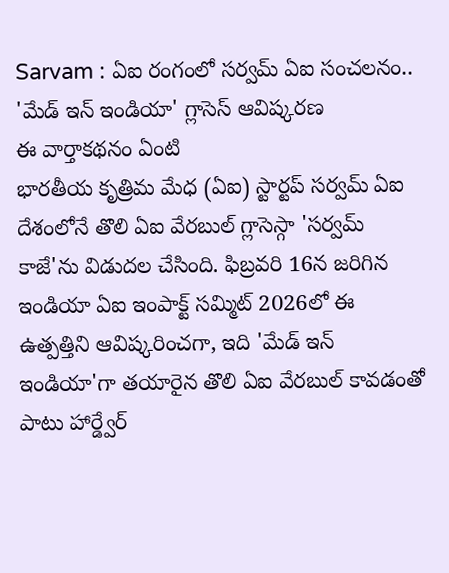Sarvam : ఏఐ రంగంలో సర్వమ్ ఏఐ సంచలనం.. 'మేడ్ ఇన్ ఇండియా' గ్లాసెస్ ఆవిష్కరణ
ఈ వార్తాకథనం ఏంటి
భారతీయ కృత్రిమ మేధ (ఏఐ) స్టార్టప్ సర్వమ్ ఏఐ దేశంలోనే తొలి ఏఐ వేరబుల్ గ్లాసెస్గా 'సర్వమ్ కాజే'ను విడుదల చేసింది. ఫిబ్రవరి 16న జరిగిన ఇండియా ఏఐ ఇంపాక్ట్ సమ్మిట్ 2026లో ఈ ఉత్పత్తిని ఆవిష్కరించగా, ఇది 'మేడ్ ఇన్ ఇండియా'గా తయారైన తొలి ఏఐ వేరబుల్ కావడంతో పాటు హార్డ్వేర్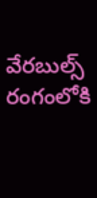వేరబుల్స్ రంగంలోకి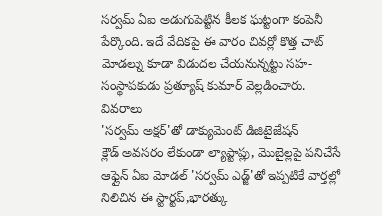సర్వమ్ ఏఐ అడుగుపెట్టిన కీలక ఘట్టంగా కంపెనీ పేర్కొంది. ఇదే వేదికపై ఈ వారం చివర్లో కొత్త చాట్ మోడల్ను కూడా విడుదల చేయనున్నట్టు సహ-సంస్థాపకుడు ప్రత్యూష్ కుమార్ వెల్లడించారు.
వివరాలు
'సర్వమ్ అక్షర్'తో డాక్యుమెంట్ డిజిటైజేషన్
క్లౌడ్ అవసరం లేకుండా ల్యాప్టాప్లు, మొబైల్లపై పనిచేసే ఆఫ్లైన్ ఏఐ మోడల్ 'సర్వమ్ ఎడ్జ్'తో ఇప్పటికే వార్తల్లో నిలిచిన ఈ స్టార్టప్,భారత్కు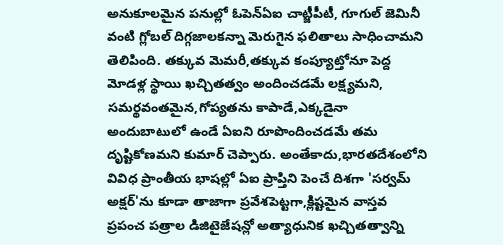అనుకూలమైన పనుల్లో ఓపెన్ఏఐ చాట్జీపీటీ, గూగుల్ జెమినీ వంటి గ్లోబల్ దిగ్గజాలకన్నా మెరుగైన ఫలితాలు సాధించామని తెలిపింది. తక్కువ మెమరీ,తక్కువ కంప్యూట్తోనూ పెద్ద మోడళ్ల స్థాయి ఖచ్చితత్వం అందించడమే లక్ష్యమని, సమర్థవంతమైన,గోప్యతను కాపాడే,ఎక్కడైనా అందుబాటులో ఉండే ఏఐని రూపొందించడమే తమ దృష్టికోణమని కుమార్ చెప్పారు. అంతేకాదు,భారతదేశంలోని వివిధ ప్రాంతీయ భాషల్లో ఏఐ ప్రాప్తిని పెంచే దిశగా 'సర్వమ్ అక్షర్'ను కూడా తాజాగా ప్రవేశపెట్టగా,క్లిష్టమైన వాస్తవ ప్రపంచ పత్రాల డిజిటైజేషన్లో అత్యాధునిక ఖచ్చితత్వాన్ని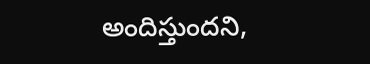అందిస్తుందని,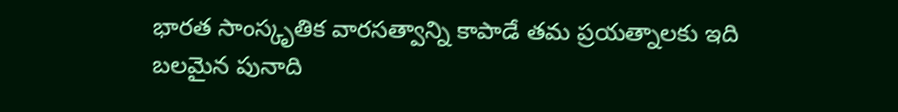భారత సాంస్కృతిక వారసత్వాన్ని కాపాడే తమ ప్రయత్నాలకు ఇది బలమైన పునాది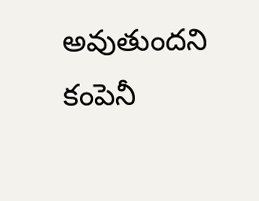అవుతుందని కంపెనీ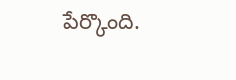పేర్కొంది.